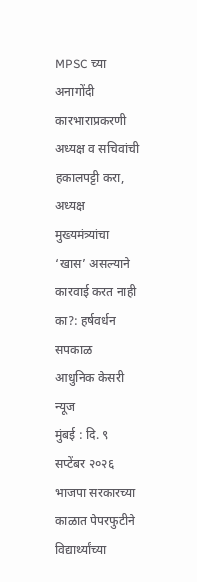MPSC च्या अनागोंदी कारभाराप्रकरणी अध्यक्ष व सचिवांची हकालपट्टी करा, अध्यक्ष मुख्यमंत्र्यांचा ‘खास’ असल्याने कारवाई करत नाही का?: हर्षवर्धन सपकाळ
आधुनिक केसरी न्यूज
मुंबई : दि. ९ सप्टेंबर २०२६ भाजपा सरकारच्या काळात पेपरफुटीने विद्यार्थ्यांच्या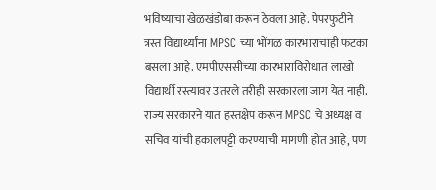भविष्याचा खेळखंडोबा करून ठेवला आहे. पेपरफुटीने त्रस्त विद्यार्थ्यांना MPSC च्या भोंगळ कारभाराचाही फटका बसला आहे. एमपीएससीच्या कारभाराविरोधात लाखो विद्यार्थी रस्त्यावर उतरले तरीही सरकारला जाग येत नाही. राज्य सरकारने यात हस्तक्षेप करून MPSC चे अध्यक्ष व सचिव यांची हकालपट्टी करण्याची मागणी होत आहे, पण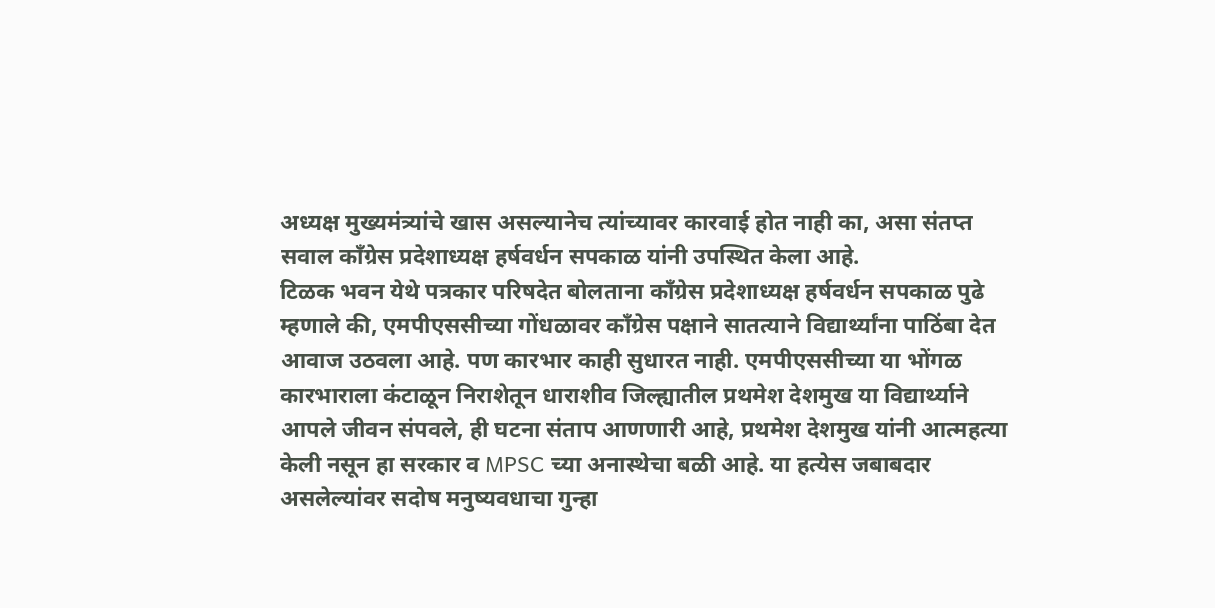अध्यक्ष मुख्यमंत्र्यांचे खास असल्यानेच त्यांच्यावर कारवाई होत नाही का, असा संतप्त सवाल काँग्रेस प्रदेशाध्यक्ष हर्षवर्धन सपकाळ यांनी उपस्थित केला आहे.
टिळक भवन येथे पत्रकार परिषदेत बोलताना काँग्रेस प्रदेशाध्यक्ष हर्षवर्धन सपकाळ पुढे म्हणाले की, एमपीएससीच्या गोंधळावर काँग्रेस पक्षाने सातत्याने विद्यार्थ्यांना पाठिंबा देत आवाज उठवला आहे. पण कारभार काही सुधारत नाही. एमपीएससीच्या या भोंगळ कारभाराला कंटाळून निराशेतून धाराशीव जिल्ह्यातील प्रथमेश देशमुख या विद्यार्थ्याने आपले जीवन संपवले, ही घटना संताप आणणारी आहे, प्रथमेश देशमुख यांनी आत्महत्या केली नसून हा सरकार व MPSC च्या अनास्थेचा बळी आहे. या हत्येस जबाबदार असलेल्यांवर सदोष मनुष्यवधाचा गुन्हा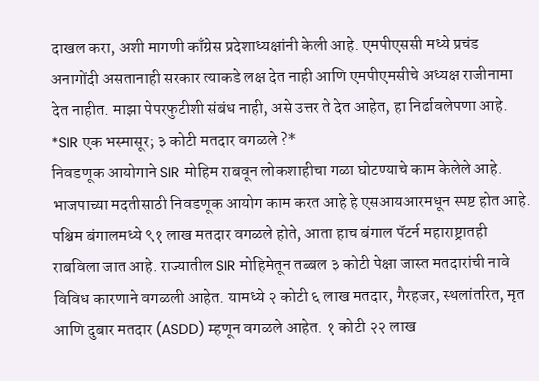दाखल करा, अशी मागणी काँग्रेस प्रदेशाध्यक्षांनी केली आहे. एमपीएससी मध्ये प्रचंड अनागोंदी असतानाही सरकार त्याकडे लक्ष देत नाही आणि एमपीएमसीचे अध्यक्ष राजीनामा देत नाहीत. माझा पेपरफुटीशी संबंध नाही, असे उत्तर ते देत आहेत, हा निर्ढावलेपणा आहे.
*SIR एक भस्मासूर; ३ कोटी मतदार वगळले ?*
निवडणूक आयोगाने SIR मोहिम राबवून लोकशाहीचा गळा घोटण्याचे काम केलेले आहे. भाजपाच्या मदतीसाठी निवडणूक आयोग काम करत आहे हे एसआयआरमधून स्पष्ट होत आहे. पश्चिम बंगालमध्ये ९१ लाख मतदार वगळले होते, आता हाच बंगाल पॅटर्न महाराष्ट्रातही राबविला जात आहे. राज्यातील SIR मोहिमेतून तब्बल ३ कोटी पेक्षा जास्त मतदारांची नावे विविध कारणाने वगळली आहेत. यामध्ये २ कोटी ६ लाख मतदार, गैरहजर, स्थलांतरित, मृत आणि दुबार मतदार (ASDD) म्हणून वगळले आहेत. १ कोटी २२ लाख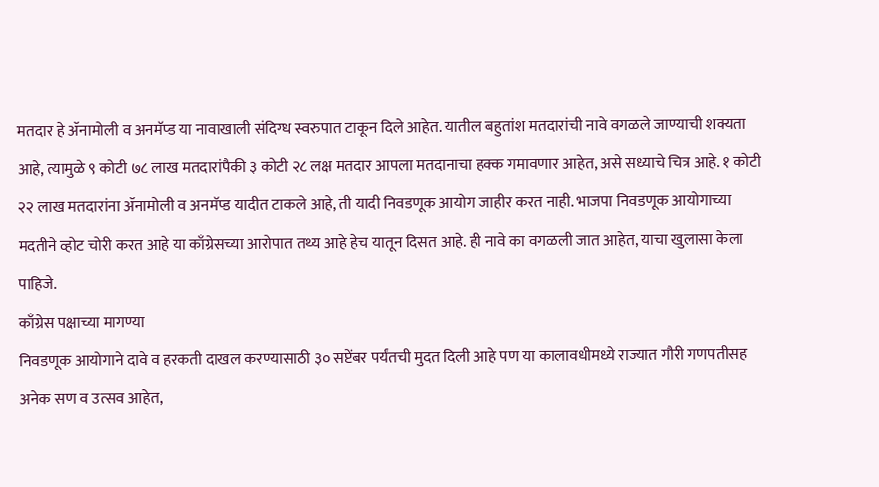मतदार हे ॲनामोली व अनमॅप्ड या नावाखाली संदिग्ध स्वरुपात टाकून दिले आहेत. यातील बहुतांश मतदारांची नावे वगळले जाण्याची शक्यता आहे, त्यामुळे ९ कोटी ७८ लाख मतदारांपैकी ३ कोटी २८ लक्ष मतदार आपला मतदानाचा हक्क गमावणार आहेत, असे सध्याचे चित्र आहे. १ कोटी २२ लाख मतदारांना ॲनामोली व अनमॅप्ड यादीत टाकले आहे, ती यादी निवडणूक आयोग जाहीर करत नाही. भाजपा निवडणूक आयोगाच्या मदतीने व्होट चोरी करत आहे या काँग्रेसच्या आरोपात तथ्य आहे हेच यातून दिसत आहे. ही नावे का वगळली जात आहेत, याचा खुलासा केला पाहिजे.
काँग्रेस पक्षाच्या मागण्या
निवडणूक आयोगाने दावे व हरकती दाखल करण्यासाठी ३० सप्टेंबर पर्यंतची मुदत दिली आहे पण या कालावधीमध्ये राज्यात गौरी गणपतीसह अनेक सण व उत्सव आहेत,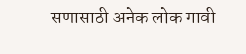सणासाठी अनेक लोक गावी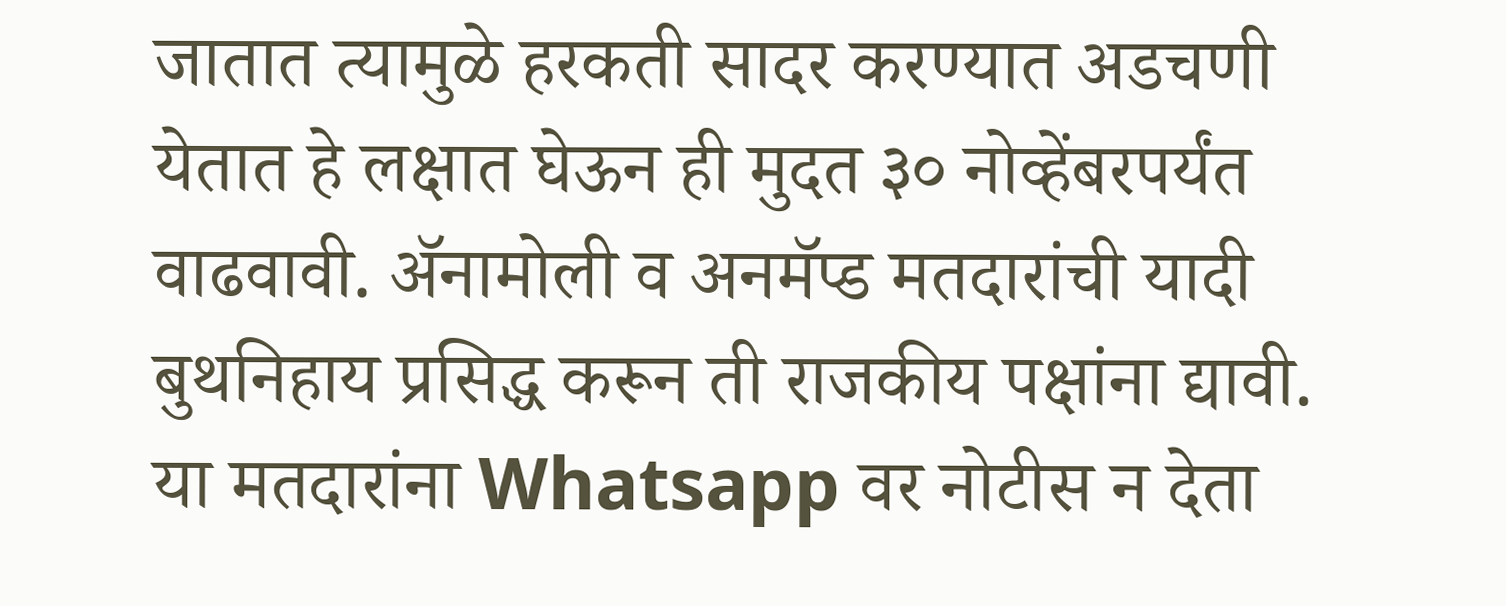जातात त्यामुळे हरकती सादर करण्यात अडचणी येतात हे लक्षात घेऊन ही मुदत ३० नोव्हेंबरपर्यंत वाढवावी. ॲनामोली व अनमॅप्ड मतदारांची यादी बुथनिहाय प्रसिद्ध करून ती राजकीय पक्षांना द्यावी. या मतदारांना Whatsapp वर नोटीस न देता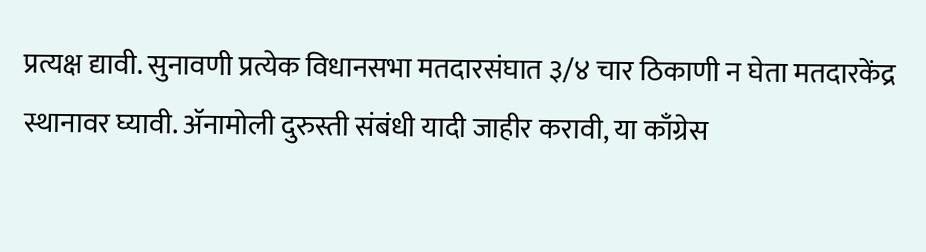प्रत्यक्ष द्यावी. सुनावणी प्रत्येक विधानसभा मतदारसंघात ३/४ चार ठिकाणी न घेता मतदारकेंद्र स्थानावर घ्यावी. ॲनामोली दुरुस्ती संबंधी यादी जाहीर करावी, या काँग्रेस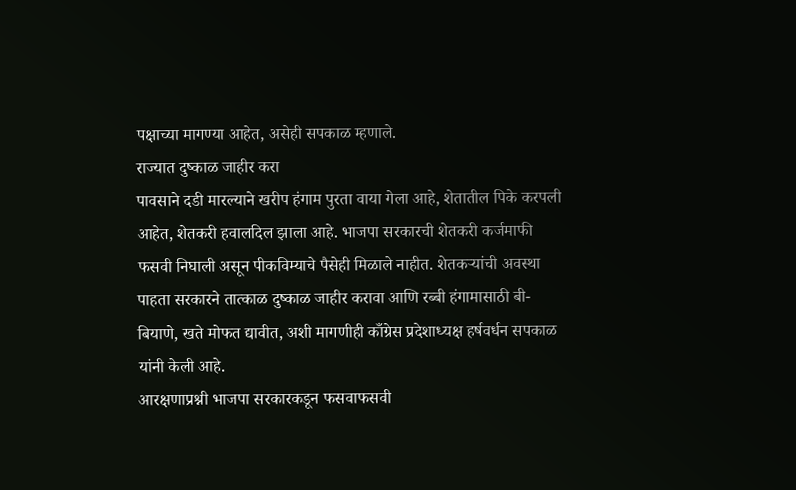पक्षाच्या मागण्या आहेत, असेही सपकाळ म्हणाले.
राज्यात दुष्काळ जाहीर करा
पावसाने दडी मारल्याने खरीप हंगाम पुरता वाया गेला आहे, शेतातील पिके करपली आहेत, शेतकरी हवालदिल झाला आहे. भाजपा सरकारची शेतकरी कर्जमाफी फसवी निघाली असून पीकविम्याचे पैसेही मिळाले नाहीत. शेतकऱ्यांची अवस्था पाहता सरकारने तात्काळ दुष्काळ जाहीर करावा आणि रब्बी हंगामासाठी बी-बियाणे, खते मोफत द्यावीत, अशी मागणीही काँग्रेस प्रदेशाध्यक्ष हर्षवर्धन सपकाळ यांनी केली आहे.
आरक्षणाप्रश्नी भाजपा सरकारकडून फसवाफसवी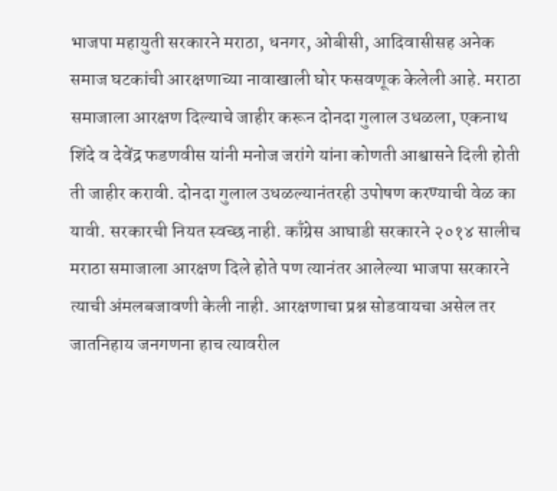भाजपा महायुती सरकारने मराठा, धनगर, ओबीसी, आदिवासीसह अनेक समाज घटकांची आरक्षणाच्या नावाखाली घोर फसवणूक केलेली आहे. मराठा समाजाला आरक्षण दिल्याचे जाहीर करून दोनदा गुलाल उधळला, एकनाथ शिंदे व देवेंद्र फडणवीस यांनी मनोज जरांगे यांना कोणती आश्वासने दिली होती ती जाहीर करावी. दोनदा गुलाल उधळल्यानंतरही उपोषण करण्याची वेळ का यावी. सरकारची नियत स्वच्छ नाही. काँग्रेस आघाडी सरकारने २०१४ सालीच मराठा समाजाला आरक्षण दिले होते पण त्यानंतर आलेल्या भाजपा सरकारने त्याची अंमलबजावणी केली नाही. आरक्षणाचा प्रश्न सोडवायचा असेल तर जातनिहाय जनगणना हाच त्यावरील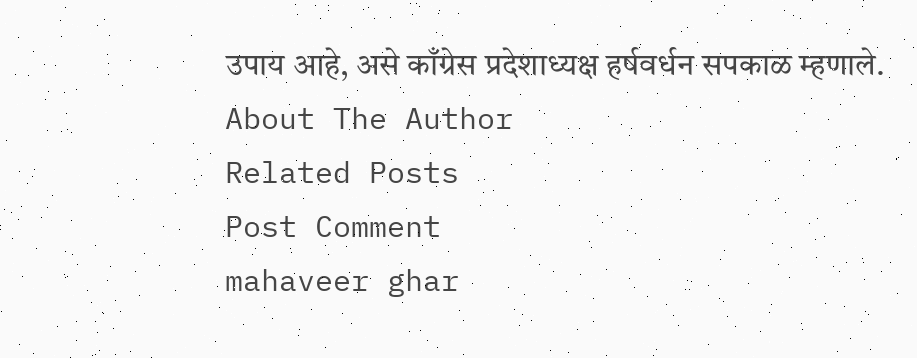उपाय आहे, असे काँग्रेस प्रदेशाध्यक्ष हर्षवर्धन सपकाळ म्हणाले.
About The Author
Related Posts
Post Comment
mahaveer ghar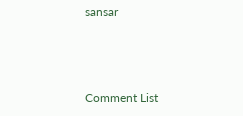sansar



Comment List